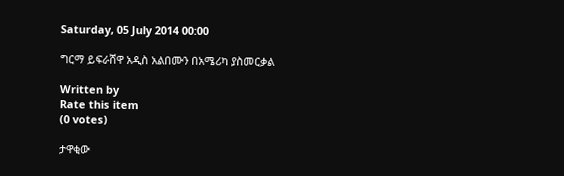Saturday, 05 July 2014 00:00

ግርማ ይፍራሸዋ አዲስ አልበሙን በአሜሪካ ያስመርቃል

Written by
Rate this item
(0 votes)

ታዋቂው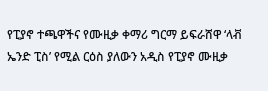የፒያኖ ተጫዋችና የሙዚቃ ቀማሪ ግርማ ይፍራሸዋ ‘ላቭ ኤንድ ፒስ’ የሚል ርዕስ ያለውን አዲስ የፒያኖ ሙዚቃ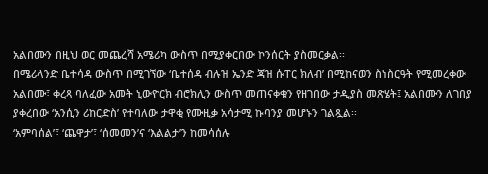አልበሙን በዚህ ወር መጨረሻ አሜሪካ ውስጥ በሚያቀርበው ኮንሰርት ያስመርቃል፡፡
በሜሪላንድ ቤተሳዳ ውስጥ በሚገኘው ‘ቤተሰዳ ብሉዝ ኤንድ ጃዝ ሱፐር ክለብ’ በሚከናወን ስነስርዓት የሚመረቀው አልበሙ፣ ቀረጻ ባለፈው አመት ኒውዮርክ ብሮክሊን ውስጥ መጠናቀቁን የዘገበው ታዲያስ መጽሄት፤ አልበሙን ለገበያ ያቀረበው ‘አንሲን ሪከርድስ’ የተባለው ታዋቂ የሙዚቃ አሳታሚ ኩባንያ መሆኑን ገልጿል፡፡
‘አምባሰል’፣ ‘ጨዋታ’፣ ‘ሰመመን’ና ‘እልልታ’ን ከመሳሰሉ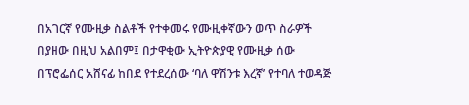በአገርኛ የሙዚቃ ስልቶች የተቀመሩ የሙዚቀኛውን ወጥ ስራዎች በያዘው በዚህ አልበም፤ በታዋቂው ኢትዮጵያዊ የሙዚቃ ሰው በፕሮፌሰር አሸናፊ ከበደ የተደረሰው ‘ባለ ዋሽንቱ እረኛ’ የተባለ ተወዳጅ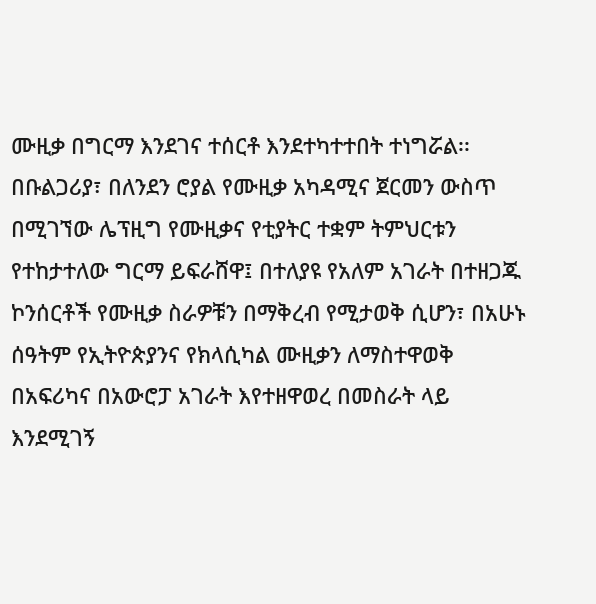ሙዚቃ በግርማ እንደገና ተሰርቶ እንደተካተተበት ተነግሯል፡፡
በቡልጋሪያ፣ በለንደን ሮያል የሙዚቃ አካዳሚና ጀርመን ውስጥ በሚገኘው ሌፕዚግ የሙዚቃና የቲያትር ተቋም ትምህርቱን የተከታተለው ግርማ ይፍራሸዋ፤ በተለያዩ የአለም አገራት በተዘጋጁ ኮንሰርቶች የሙዚቃ ስራዎቹን በማቅረብ የሚታወቅ ሲሆን፣ በአሁኑ ሰዓትም የኢትዮጵያንና የክላሲካል ሙዚቃን ለማስተዋወቅ በአፍሪካና በአውሮፓ አገራት እየተዘዋወረ በመስራት ላይ እንደሚገኝ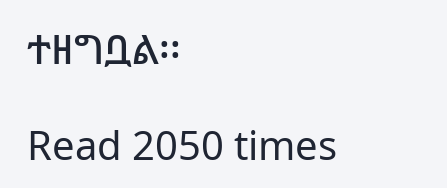ተዘግቧል፡፡

Read 2050 times